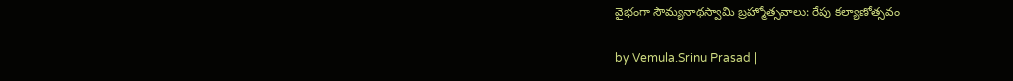వైభంగా సౌమ్యనాథస్వామి బ్రహ్మోత్సవాలు: రేపు కల్యాణోత్సవం

by Vemula.Srinu Prasad |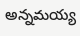అన్నమయ్య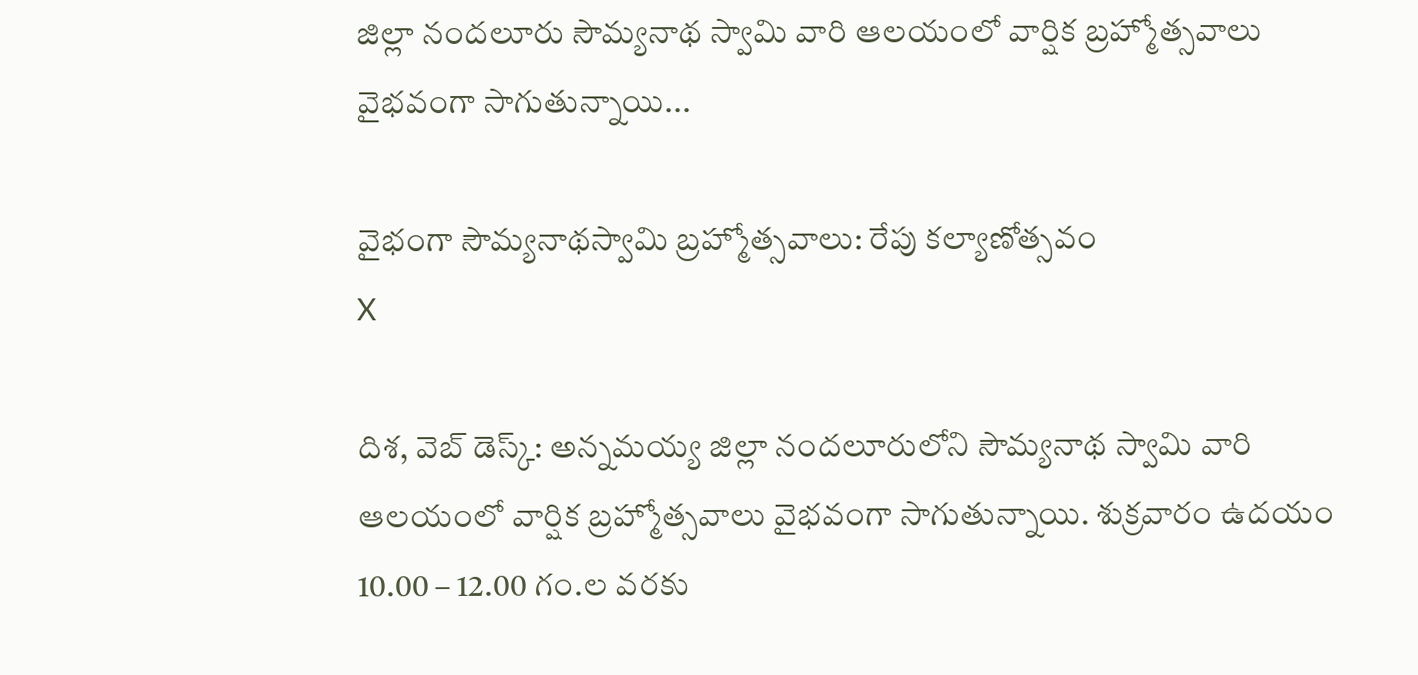జిల్లా నందలూరు సౌమ్యనాథ స్వామి వారి ఆలయంలో వార్షిక బ్రహ్మోత్సవాలు వైభవంగా సాగుతున్నాయి...

వైభంగా సౌమ్యనాథస్వామి బ్రహ్మోత్సవాలు: రేపు కల్యాణోత్సవం
X

దిశ, వెబ్ డెస్క్: అన్నమయ్య జిల్లా నందలూరులోని సౌమ్యనాథ స్వామి వారి ఆలయంలో వార్షిక బ్రహ్మోత్సవాలు వైభవంగా సాగుతున్నాయి. శుక్రవారం ఉదయం 10.00 – 12.00 గం.ల వరకు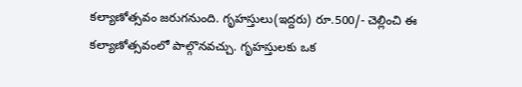కల్యాణోత్సవం జరుగనుంది. గృహస్తులు(ఇద్దరు) రూ.500/- చెల్లించి ఈ కల్యాణోత్సవంలో పాల్గొనవచ్చు. గృహస్తులకు ఒక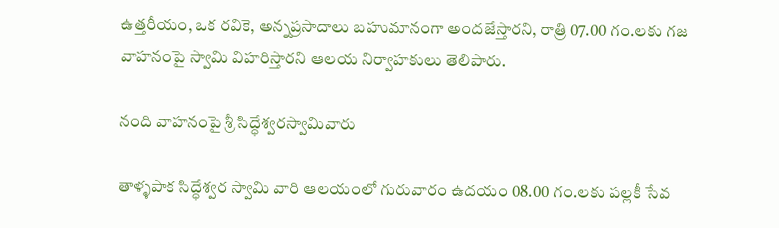ఉత్తరీయం, ఒక రవికె, అన్నప్రసాదాలు బహుమానంగా అందజేస్తారని, రాత్రి 07.00 గం.లకు గజ వాహనంపై స్వామి విహరిస్తారని ఆలయ నిర్వాహకులు తెలిపారు.

నంది వాహనంపై శ్రీ సిద్ధేశ్వరస్వామివారు

తాళ్ళపాక సిద్ధేశ్వర స్వామి వారి ఆలయంలో గురువారం ఉదయం 08.00 గం.లకు పల్లకీ సేవ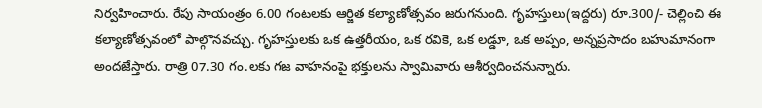నిర్వహించారు. రేపు సాయంత్రం 6.00 గంటలకు ఆర్జిత కల్యాణోత్సవం జరుగనుంది. గృహస్తులు(ఇద్దరు) రూ.300/- చెల్లించి ఈ కల్యాణోత్సవంలో పాల్గొనవచ్చు. గృహస్తులకు ఒక ఉత్తరీయం, ఒక రవికె, ఒక లడ్డూ, ఒక అప్పం, అన్నప్రసాదం బహుమానంగా అందజేస్తారు. రాత్రి 07.30 గం.లకు గజ వాహనంపై భక్తులను స్వామివారు ఆశీర్వదించనున్నారు.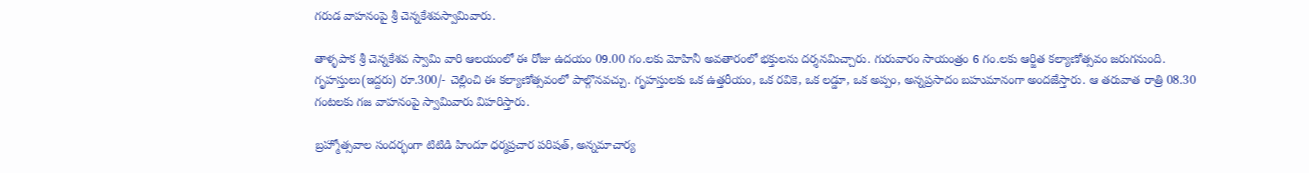గరుడ వాహనంపై శ్రీ చెన్నకేశవస్వామివారు.

తాళ్ళపాక శ్రీ చెన్నకేశవ స్వామి వారి ఆలయంలో ఈ రోజు ఉదయం 09.00 గం.లకు మోహినీ అవతారంలో భక్తులను దర్శనమిచ్చారు. గురువారం సాయంత్రం 6 గం.లకు ఆర్జిత కల్యాణోత్సవం జరుగనుంది. గృహస్తులు(ఇద్దరు) రూ.300/- చెల్లించి ఈ కల్యాణోత్సవంలో పాల్గొనవచ్చు. గృహస్తులకు ఒక ఉత్తరీయం, ఒక రవికె, ఒక లడ్డూ, ఒక అప్పం, అన్నప్రసాదం బహుమానంగా అందజేస్తారు. ఆ తరువాత రాత్రి 08.30 గంటలకు గజ వాహనంపై స్వామివారు విహరిస్తారు.

బ్రహ్మోత్సవాల సందర్భంగా టిటిడి హిందూ ధర్మప్రచార పరిషత్‌, అన్నమాచార్య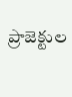ప్రాజెక్టుల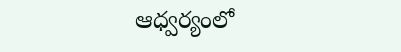ఆధ్వర్యంలో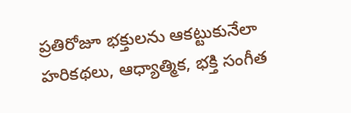ప్రతిరోజూ భక్తులను ఆకట్టుకునేలా హరికథలు, ఆధ్యాత్మిక, భక్తి సంగీత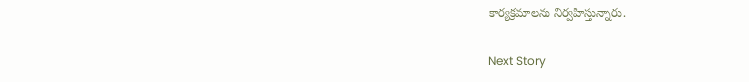కార్యక్రమాలను నిర్వహిస్తున్నారు.

Next Story